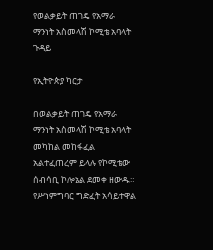የወልቃይት ጠገዴ የአማራ ማንነት አስመላሽ ኮሚቴ አባላት ጉዳይ

የኢትዮጵያ ካርታ

በወልቃይት ጠገዴ የአማራ ማንነት አስመላሽ ኮሚቴ አባላት መካከል መከፋፈል አልተፈጠረም ይላሉ የኮሚቴው ሰብሳቢ ኮሎኔል ደመቀ ዘውዱ።
የሥነምግባር ግድፈት አሳይተዋል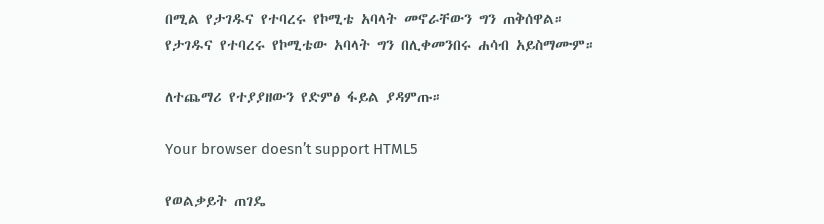በሚል የታገዱና የተባረሩ የኮሚቴ አባላት መኖራቸውን ግን ጠቅሰዋል።
የታገዱና የተባረሩ የኮሚቴው አባላት ግን በሊቀመንበሩ ሐሳብ አይስማሙም።

ለተጨማሪ የተያያዘውን የድምፅ ፋይል ያዳምጡ።

Your browser doesn’t support HTML5

የወልቃይት ጠገዴ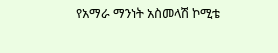የአማራ ማንነት አስመላሽ ኮሚቴ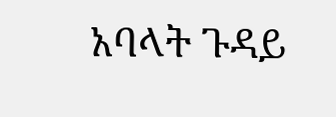አባላት ጉዳይ